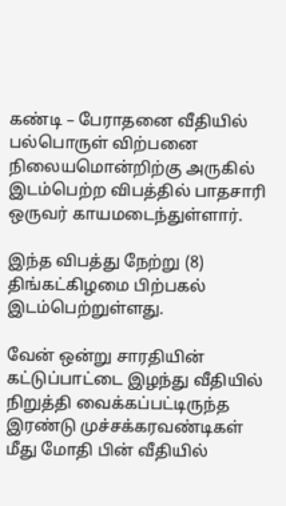கண்டி – பேராதனை வீதியில் பல்பொருள் விற்பனை நிலையமொன்றிற்கு அருகில் இடம்பெற்ற விபத்தில் பாதசாரி ஒருவர் காயமடைந்துள்ளார்.

இந்த விபத்து நேற்று (8) திங்கட்கிழமை பிற்பகல் இடம்பெற்றுள்ளது.

வேன் ஒன்று சாரதியின் கட்டுப்பாட்டை இழந்து வீதியில் நிறுத்தி வைக்கப்பட்டிருந்த இரண்டு முச்சக்கரவண்டிகள் மீது மோதி பின் வீதியில்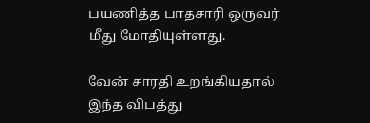பயணித்த பாதசாரி ஒருவர் மீது மோதியுள்ளது.

வேன் சாரதி உறங்கியதால் இந்த விபத்து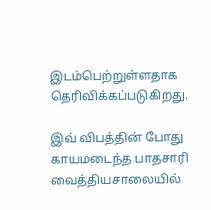இடம்பெற்றுள்ளதாக தெரிவிக்கப்படுகிறது.

இவ் விபத்தின் போது காயமடைந்த பாதசாரி வைத்தியசாலையில்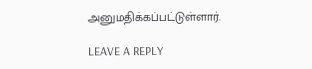அனுமதிக்கப்பட்டுள்ளார்.

LEAVE A REPLY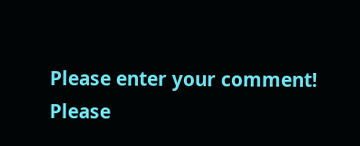Please enter your comment!
Please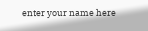enter your name here